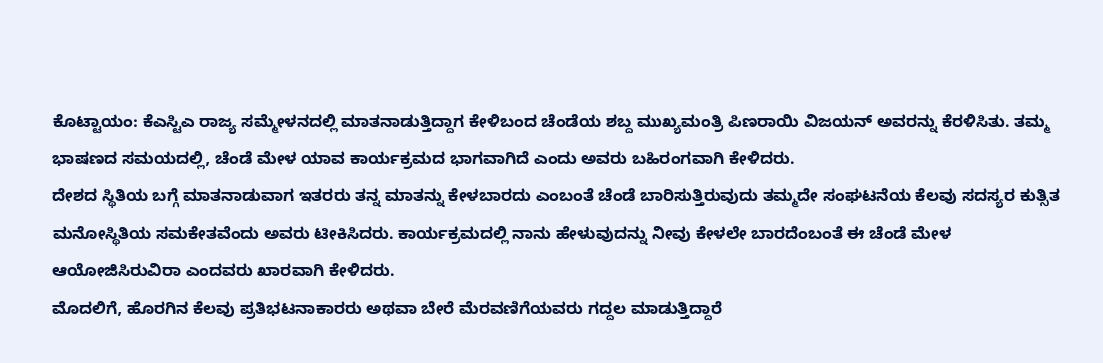ಕೊಟ್ಟಾಯಂ: ಕೆಎಸ್ಟಿಎ ರಾಜ್ಯ ಸಮ್ಮೇಳನದಲ್ಲಿ ಮಾತನಾಡುತ್ತಿದ್ದಾಗ ಕೇಳಿಬಂದ ಚೆಂಡೆಯ ಶಬ್ದ ಮುಖ್ಯಮಂತ್ರಿ ಪಿಣರಾಯಿ ವಿಜಯನ್ ಅವರನ್ನು ಕೆರಳಿಸಿತು. ತಮ್ಮ ಭಾಷಣದ ಸಮಯದಲ್ಲಿ, ಚೆಂಡೆ ಮೇಳ ಯಾವ ಕಾರ್ಯಕ್ರಮದ ಭಾಗವಾಗಿದೆ ಎಂದು ಅವರು ಬಹಿರಂಗವಾಗಿ ಕೇಳಿದರು.
ದೇಶದ ಸ್ಥಿತಿಯ ಬಗ್ಗೆ ಮಾತನಾಡುವಾಗ ಇತರರು ತನ್ನ ಮಾತನ್ನು ಕೇಳಬಾರದು ಎಂಬಂತೆ ಚೆಂಡೆ ಬಾರಿಸುತ್ತಿರುವುದು ತಮ್ಮದೇ ಸಂಘಟನೆಯ ಕೆಲವು ಸದಸ್ಯರ ಕುತ್ಸಿತ ಮನೋಸ್ಥಿತಿಯ ಸಮಕೇತವೆಂದು ಅವರು ಟೀಕಿಸಿದರು. ಕಾರ್ಯಕ್ರಮದಲ್ಲಿ ನಾನು ಹೇಳುವುದನ್ನು ನೀವು ಕೇಳಲೇ ಬಾರದೆಂಬಂತೆ ಈ ಚೆಂಡೆ ಮೇಳ ಆಯೋಜಿಸಿರುವಿರಾ ಎಂದವರು ಖಾರವಾಗಿ ಕೇಳಿದರು.
ಮೊದಲಿಗೆ, ಹೊರಗಿನ ಕೆಲವು ಪ್ರತಿಭಟನಾಕಾರರು ಅಥವಾ ಬೇರೆ ಮೆರವಣಿಗೆಯವರು ಗದ್ದಲ ಮಾಡುತ್ತಿದ್ದಾರೆ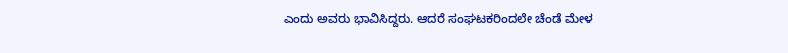ಎಂದು ಅವರು ಭಾವಿಸಿದ್ದರು. ಆದರೆ ಸಂಘಟಕರಿಂದಲೇ ಚೆಂಡೆ ಮೇಳ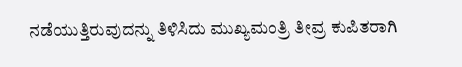ನಡೆಯುತ್ತಿರುವುದನ್ನು ತಿಳಿಸಿದು ಮುಖ್ಯಮಂತ್ರಿ ತೀವ್ರ ಕುಪಿತರಾಗಿ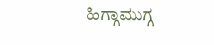ಹಿಗ್ಗಾಮುಗ್ಗ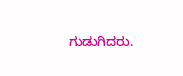ಗುಡುಗಿದರು.